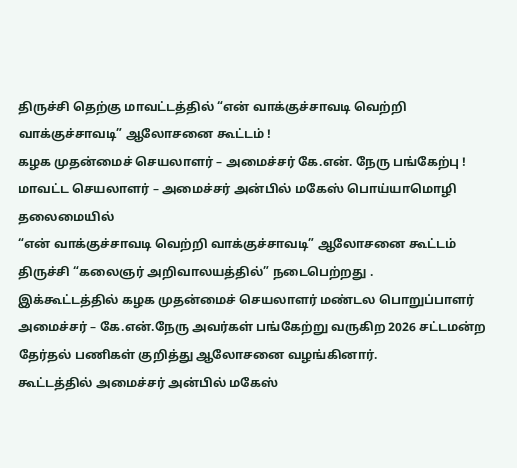திருச்சி தெற்கு மாவட்டத்தில் “என் வாக்குச்சாவடி வெற்றி வாக்குச்சாவடி” ஆலோசனை கூட்டம் !
கழக முதன்மைச் செயலாளர் – அமைச்சர் கே.என். நேரு பங்கேற்பு !
மாவட்ட செயலாளர் – அமைச்சர் அன்பில் மகேஸ் பொய்யாமொழி தலைமையில்
“என் வாக்குச்சாவடி வெற்றி வாக்குச்சாவடி” ஆலோசனை கூட்டம் திருச்சி “கலைஞர் அறிவாலயத்தில்” நடைபெற்றது .
இக்கூட்டத்தில் கழக முதன்மைச் செயலாளர் மண்டல பொறுப்பாளர் அமைச்சர் – கே.என்.நேரு அவர்கள் பங்கேற்று வருகிற 2026 சட்டமன்ற தேர்தல் பணிகள் குறித்து ஆலோசனை வழங்கினார்.
கூட்டத்தில் அமைச்சர் அன்பில் மகேஸ்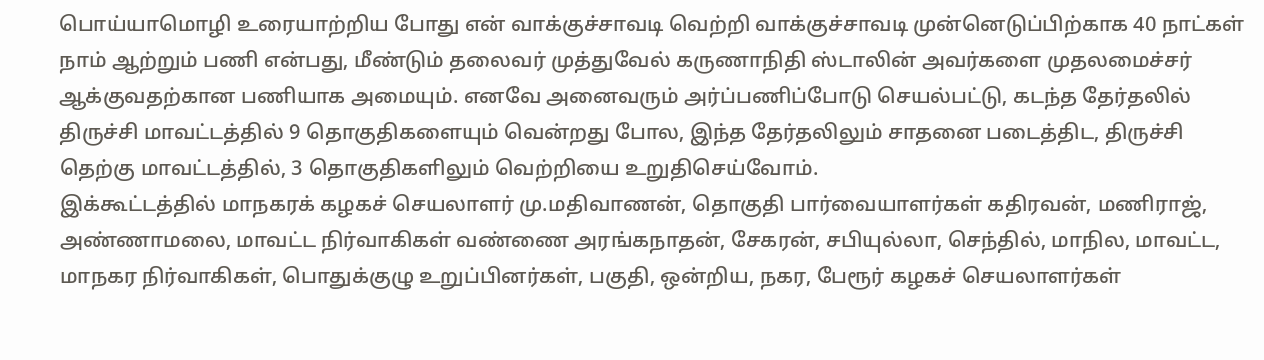பொய்யாமொழி உரையாற்றிய போது என் வாக்குச்சாவடி வெற்றி வாக்குச்சாவடி முன்னெடுப்பிற்காக 40 நாட்கள் நாம் ஆற்றும் பணி என்பது, மீண்டும் தலைவர் முத்துவேல் கருணாநிதி ஸ்டாலின் அவர்களை முதலமைச்சர் ஆக்குவதற்கான பணியாக அமையும். எனவே அனைவரும் அர்ப்பணிப்போடு செயல்பட்டு, கடந்த தேர்தலில் திருச்சி மாவட்டத்தில் 9 தொகுதிகளையும் வென்றது போல, இந்த தேர்தலிலும் சாதனை படைத்திட, திருச்சி தெற்கு மாவட்டத்தில், 3 தொகுதிகளிலும் வெற்றியை உறுதிசெய்வோம்.
இக்கூட்டத்தில் மாநகரக் கழகச் செயலாளர் மு.மதிவாணன், தொகுதி பார்வையாளர்கள் கதிரவன், மணிராஜ், அண்ணாமலை, மாவட்ட நிர்வாகிகள் வண்ணை அரங்கநாதன், சேகரன், சபியுல்லா, செந்தில், மாநில, மாவட்ட, மாநகர நிர்வாகிகள், பொதுக்குழு உறுப்பினர்கள், பகுதி, ஒன்றிய, நகர, பேரூர் கழகச் செயலாளர்கள்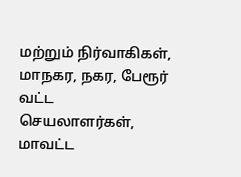மற்றும் நிர்வாகிகள், மாநகர, நகர, பேரூர் வட்ட செயலாளர்கள், மாவட்ட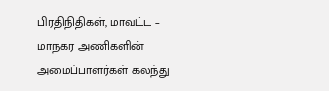பிரதிநிதிகள், மாவட்ட – மாநகர அணிகளின் அமைப்பாளர்கள் கலந்து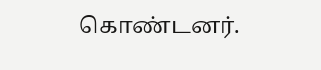கொண்டனர்.